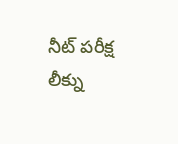నీట్ పరీక్ష లీక్ను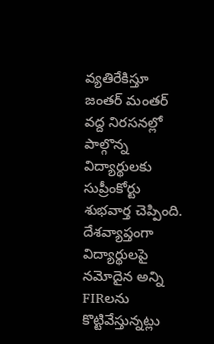వ్యతిరేకిస్తూ జంతర్ మంతర్ వద్ద నిరసనల్లో పాల్గొన్న విద్యార్థులకు సుప్రీంకోర్టు శుభవార్త చెప్పింది. దేశవ్యాప్తంగా విద్యార్థులపై నమోదైన అన్ని FIRలను కొట్టివేస్తున్నట్లు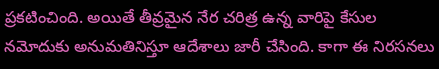ప్రకటించింది. అయితే తీవ్రమైన నేర చరిత్ర ఉన్న వారిపై కేసుల నమోదుకు అనుమతినిస్తూ ఆదేశాలు జారీ చేసింది. కాగా ఈ నిరసనలు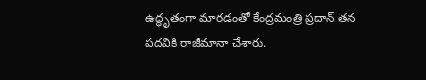ఉద్ధృతంగా మారడంతో కేంద్రమంత్రి ప్రదాన్ తన పదవికి రాజీమానా చేశారు.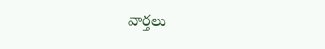వార్తలు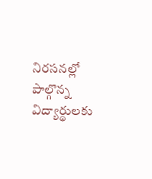నిరసనల్లో పాల్గొన్న విద్యార్థులకు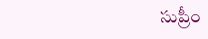సుప్రీం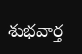శుభవార్త